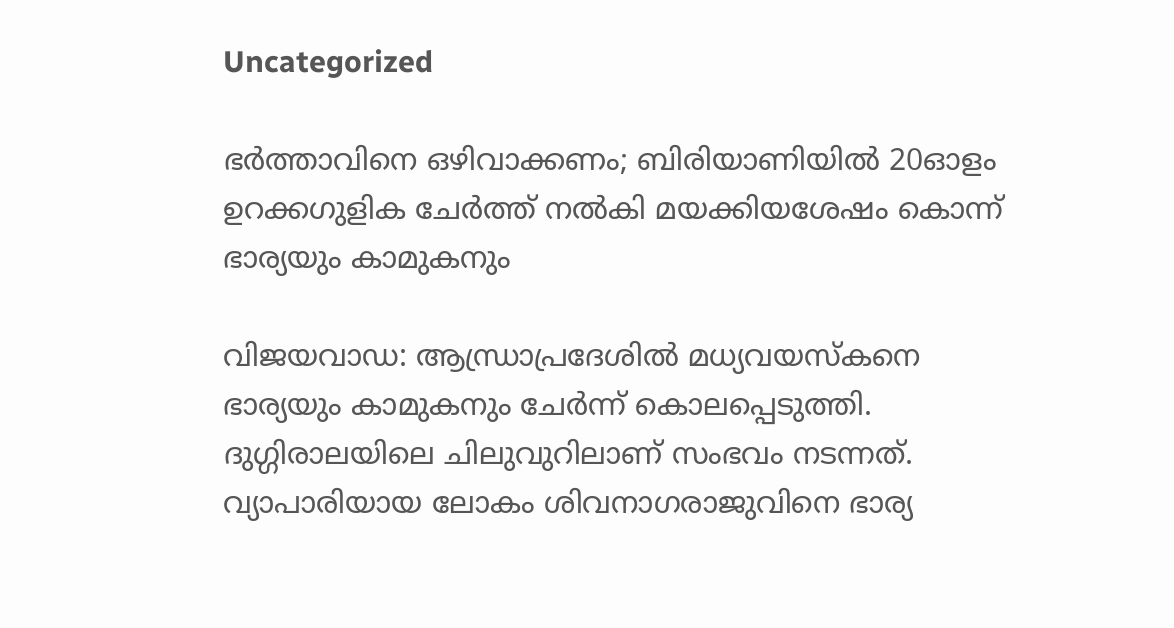Uncategorized

ഭര്‍ത്താവിനെ ഒഴിവാക്കണം; ബിരിയാണിയില്‍ 20ഓളം ഉറക്കഗുളിക ചേര്‍ത്ത് നല്‍കി മയക്കിയശേഷം കൊന്ന് ഭാര്യയും കാമുകനും

വിജയവാഡ: ആന്ധ്രാപ്രദേശില്‍ മധ്യവയസ്‌കനെ ഭാര്യയും കാമുകനും ചേര്‍ന്ന് കൊലപ്പെടുത്തി. ദുഗ്ഗിരാലയിലെ ചിലുവുറിലാണ് സംഭവം നടന്നത്. വ്യാപാരിയായ ലോകം ശിവനാഗരാജുവിനെ ഭാര്യ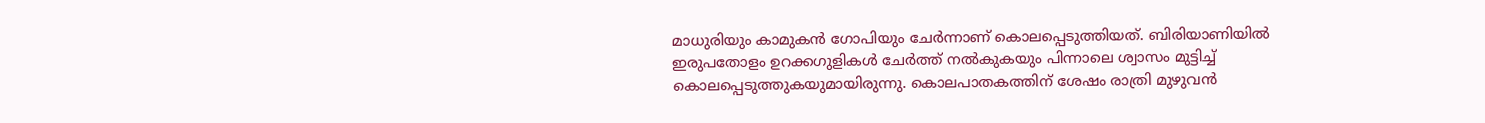മാധുരിയും കാമുകന്‍ ഗോപിയും ചേര്‍ന്നാണ് കൊലപ്പെടുത്തിയത്. ബിരിയാണിയില്‍ ഇരുപതോളം ഉറക്കഗുളികള്‍ ചേര്‍ത്ത് നല്‍കുകയും പിന്നാലെ ശ്വാസം മുട്ടിച്ച് കൊലപ്പെടുത്തുകയുമായിരുന്നു. കൊലപാതകത്തിന് ശേഷം രാത്രി മുഴുവന്‍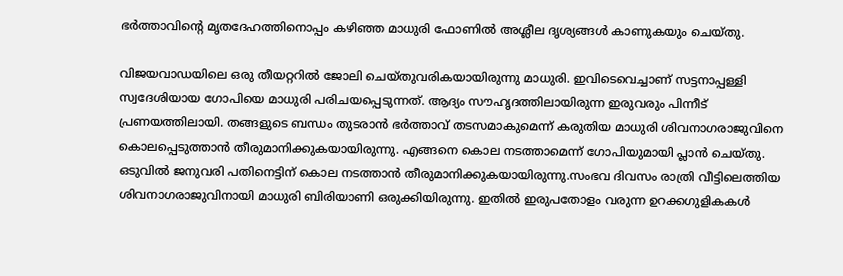ഭര്‍ത്താവിന്റെ മൃതദേഹത്തിനൊപ്പം കഴിഞ്ഞ മാധുരി ഫോണില്‍ അശ്ലീല ദൃശ്യങ്ങള്‍ കാണുകയും ചെയ്തു.

വിജയവാഡയിലെ ഒരു തീയറ്ററില്‍ ജോലി ചെയ്തുവരികയായിരുന്നു മാധുരി. ഇവിടെവെച്ചാണ് സട്ടനാപ്പള്ളി സ്വദേശിയായ ഗോപിയെ മാധുരി പരിചയപ്പെടുന്നത്. ആദ്യം സൗഹൃദത്തിലായിരുന്ന ഇരുവരും പിന്നീട് പ്രണയത്തിലായി. തങ്ങളുടെ ബന്ധം തുടരാന്‍ ഭര്‍ത്താവ് തടസമാകുമെന്ന് കരുതിയ മാധുരി ശിവനാഗരാജുവിനെ കൊലപ്പെടുത്താന്‍ തീരുമാനിക്കുകയായിരുന്നു. എങ്ങനെ കൊല നടത്താമെന്ന് ഗോപിയുമായി പ്ലാന്‍ ചെയ്തു. ഒടുവില്‍ ജനുവരി പതിനെട്ടിന് കൊല നടത്താന്‍ തീരുമാനിക്കുകയായിരുന്നു.സംഭവ ദിവസം രാത്രി വീട്ടിലെത്തിയ ശിവനാഗരാജുവിനായി മാധുരി ബിരിയാണി ഒരുക്കിയിരുന്നു. ഇതില്‍ ഇരുപതോളം വരുന്ന ഉറക്കഗുളികകള്‍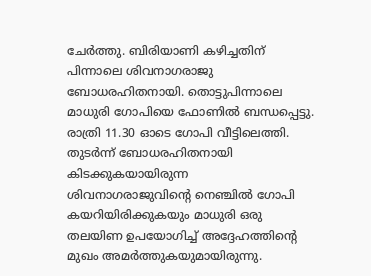ചേര്‍ത്തു. ബിരിയാണി കഴിച്ചതിന് പിന്നാലെ ശിവനാഗരാജു ബോധരഹിതനായി. തൊട്ടുപിന്നാലെ മാധുരി ഗോപിയെ ഫോണില്‍ ബന്ധപ്പെട്ടു. രാത്രി 11.30 ഓടെ ഗോപി വീട്ടിലെത്തി. തുടര്‍ന്ന് ബോധരഹിതനായി കിടക്കുകയായിരുന്ന ശിവനാഗരാജുവിന്റെ നെഞ്ചില്‍ ഗോപി കയറിയിരിക്കുകയും മാധുരി ഒരു തലയിണ ഉപയോഗിച്ച് അദ്ദേഹത്തിന്റെ മുഖം അമര്‍ത്തുകയുമായിരുന്നു.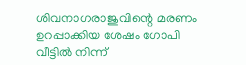ശിവനാഗരാജുവിന്റെ മരണം ഉറപ്പാക്കിയ ശേഷം ഗോപി വീട്ടില്‍ നിന്ന്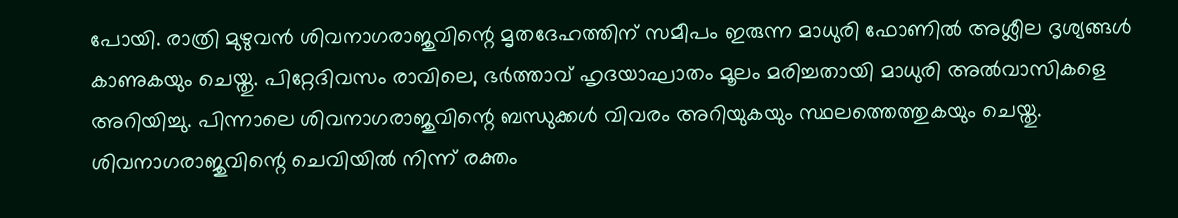പോയി. രാത്രി മുഴുവന്‍ ശിവനാഗരാജുവിന്റെ മൃതദേഹത്തിന് സമീപം ഇരുന്ന മാധുരി ഫോണില്‍ അശ്ലീല ദൃശ്യങ്ങള്‍ കാണുകയും ചെയ്തു. പിറ്റേദിവസം രാവിലെ, ഭര്‍ത്താവ് ഹൃദയാഘാതം മൂലം മരിച്ചതായി മാധുരി അല്‍വാസികളെ അറിയിച്ചു. പിന്നാലെ ശിവനാഗരാജുവിന്റെ ബന്ധുക്കള്‍ വിവരം അറിയുകയും സ്ഥലത്തെത്തുകയും ചെയ്തു. ശിവനാഗരാജുവിന്റെ ചെവിയില്‍ നിന്ന് രക്തം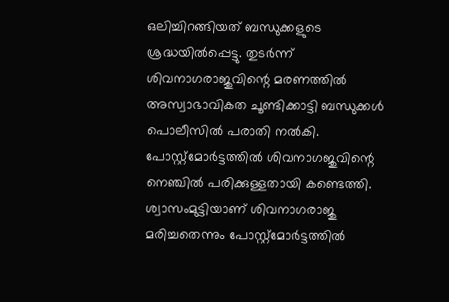ഒലിച്ചിറങ്ങിയത് ബന്ധുക്കളുടെ ശ്രദ്ധയില്‍പ്പെട്ടു. തുടര്‍ന്ന് ശിവനാഗരാജുവിന്റെ മരണത്തില്‍ അസ്വാഭാവികത ചൂണ്ടിക്കാട്ടി ബന്ധുക്കൾ പൊലീസില്‍ പരാതി നല്‍കി. പോസ്റ്റ്‌മോര്‍ട്ടത്തില്‍ ശിവനാഗജുവിന്റെ നെഞ്ചില്‍ പരിക്കുള്ളതായി കണ്ടെത്തി. ശ്വാസംമുട്ടിയാണ് ശിവനാഗരാജു മരിച്ചതെന്നും പോസ്റ്റ്‌മോര്‍ട്ടത്തില്‍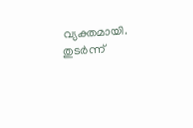വ്യക്തമായി. തുടര്‍ന്ന്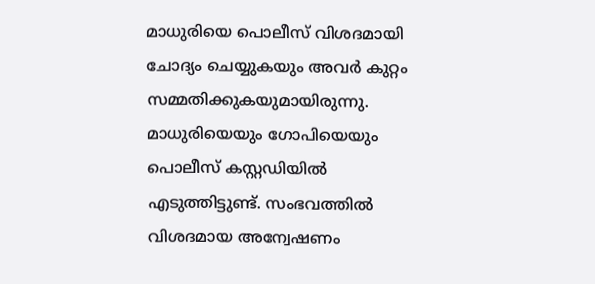മാധുരിയെ പൊലീസ് വിശദമായി ചോദ്യം ചെയ്യുകയും അവര്‍ കുറ്റം സമ്മതിക്കുകയുമായിരുന്നു. മാധുരിയെയും ഗോപിയെയും പൊലീസ് കസ്റ്റഡിയില്‍ എടുത്തിട്ടുണ്ട്. സംഭവത്തില്‍ വിശദമായ അന്വേഷണം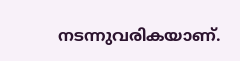നടന്നുവരികയാണ്.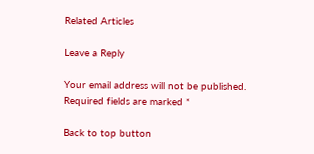Related Articles

Leave a Reply

Your email address will not be published. Required fields are marked *

Back to top button